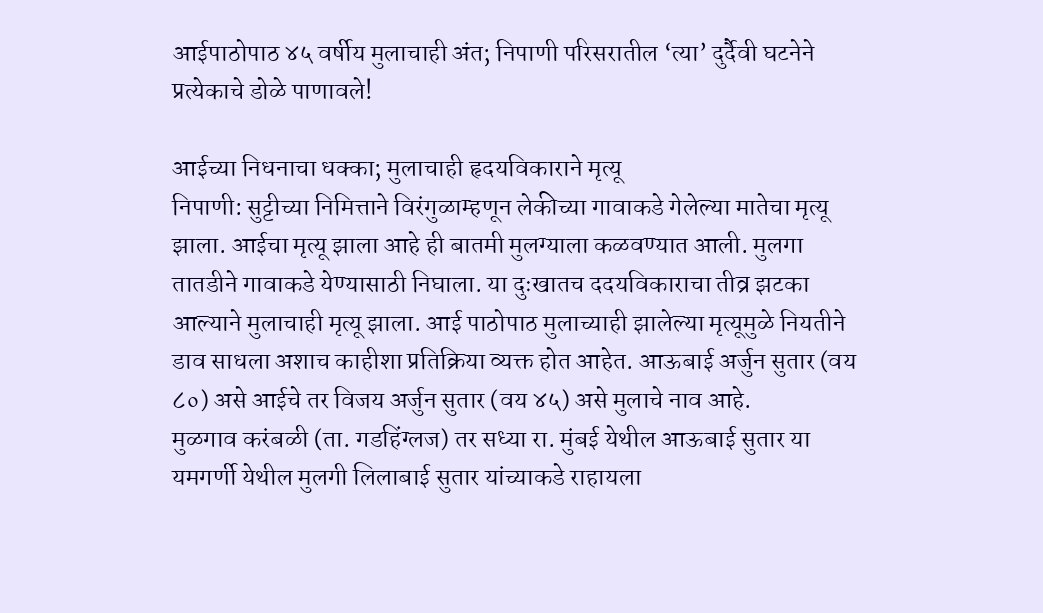आईपाठोपाठ ४५ वर्षीय मुलाचाही अंत; निपाणी परिसरातील ‘त्या’ दुर्दैवी घटनेने प्रत्येकाचे डोळे पाणावले!

आईच्या निधनाचा धक्का; मुलाचाही हृदयविकाराने मृत्यू
निपाणी: सुट्टीच्या निमित्ताने विरंगुळाम्हणून लेकीच्या गावाकडे गेलेल्या मातेचा मृत्यू झाला. आईचा मृत्यू झाला आहे ही बातमी मुलग्याला कळवण्यात आली. मुलगा तातडीने गावाकडे येण्यासाठी निघाला. या दुःखातच ददयविकाराचा तीव्र झटका आल्याने मुलाचाही मृत्यू झाला. आई पाठोपाठ मुलाच्याही झालेल्या मृत्यूमुळे नियतीने डाव साधला अशाच काहीशा प्रतिक्रिया व्यक्त होत आहेत. आऊबाई अर्जुन सुतार (वय ८०) असे आईचे तर विजय अर्जुन सुतार (वय ४५) असे मुलाचे नाव आहे.
मुळगाव करंबळी (ता. गडहिंग्लज) तर सध्या रा. मुंबई येथील आऊबाई सुतार या यमगर्णी येथील मुलगी लिलाबाई सुतार यांच्याकडे राहायला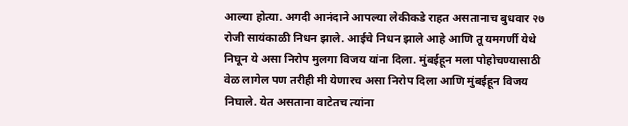आल्या होत्या. अगदी आनंदाने आपल्या लेकीकडे राहत असतानाच बुधवार २७ रोजी सायंकाळी निधन झाले. आईचे निधन झाले आहे आणि तू यमगर्णी येथे निघून ये असा निरोप मुलगा विजय यांना दिला. मुंबईहून मला पोहोचण्यासाठी वेळ लागेल पण तरीही मी येणारच असा निरोप दिला आणि मुंबईहून विजय निघाले. येत असताना वाटेतच त्यांना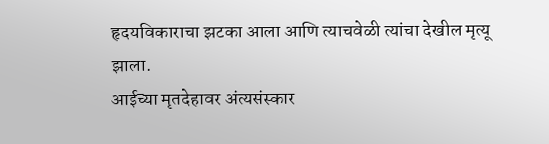हृदयविकाराचा झटका आला आणि त्याचवेळी त्यांचा देखील मृत्यू झाला.
आईच्या मृतदेहावर अंत्यसंस्कार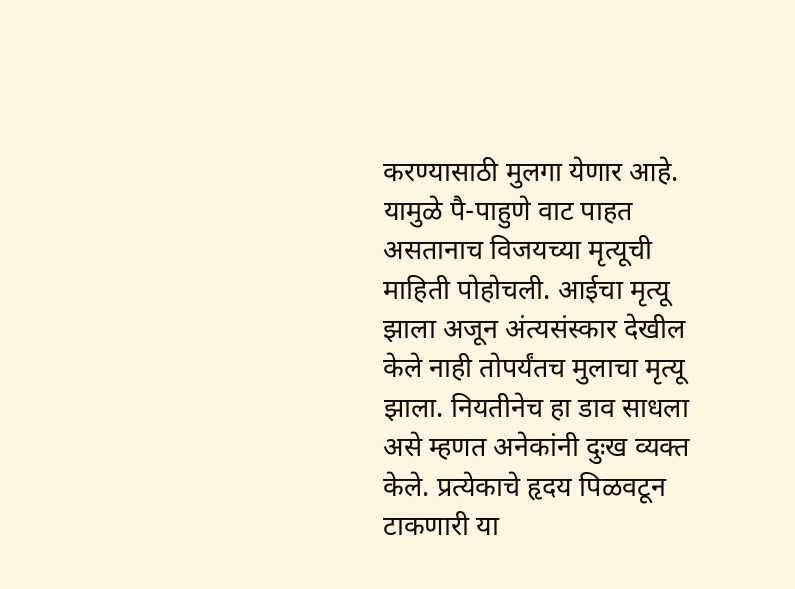करण्यासाठी मुलगा येणार आहे. यामुळे पै-पाहुणे वाट पाहत असतानाच विजयच्या मृत्यूची माहिती पोहोचली. आईचा मृत्यू झाला अजून अंत्यसंस्कार देखील केले नाही तोपर्यंतच मुलाचा मृत्यू झाला. नियतीनेच हा डाव साधला असे म्हणत अनेकांनी दुःख व्यक्त केले. प्रत्येकाचे हृदय पिळवटून टाकणारी या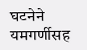घटनेने यमगर्णीसह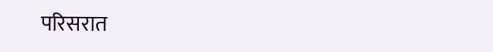परिसरात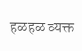हळहळ व्यक्त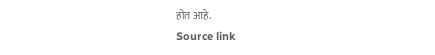होत आहे.
Source link